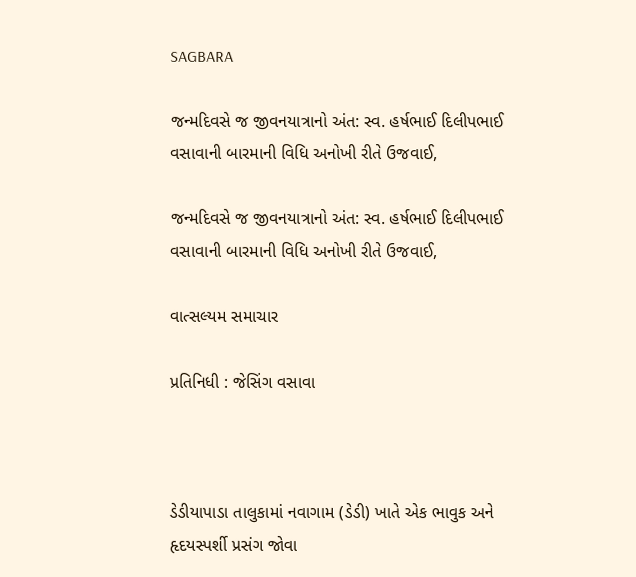SAGBARA

જન્મદિવસે જ જીવનયાત્રાનો અંત: સ્વ. હર્ષભાઈ દિલીપભાઈ વસાવાની બારમાની વિધિ અનોખી રીતે ઉજવાઈ,

જન્મદિવસે જ જીવનયાત્રાનો અંત: સ્વ. હર્ષભાઈ દિલીપભાઈ વસાવાની બારમાની વિધિ અનોખી રીતે ઉજવાઈ,

વાત્સલ્યમ સમાચાર

પ્રતિનિધી : જેસિંગ વસાવા



ડેડીયાપાડા તાલુકામાં નવાગામ (ડેડી) ખાતે એક ભાવુક અને હૃદયસ્પર્શી પ્રસંગ જોવા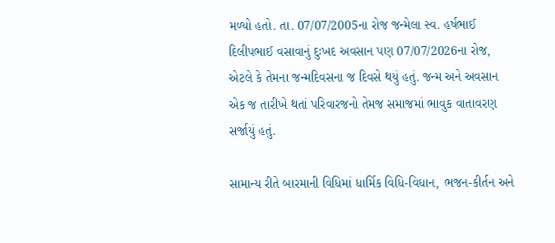મળ્યો હતો. તા. 07/07/2005ના રોજ જન્મેલા સ્વ. હર્ષભાઈ દિલીપભાઈ વસાવાનું દુઃખદ અવસાન પણ 07/07/2026ના રોજ, એટલે કે તેમના જન્મદિવસના જ દિવસે થયું હતું. જન્મ અને અવસાન એક જ તારીખે થતાં પરિવારજનો તેમજ સમાજમાં ભાવુક વાતાવરણ સર્જાયું હતું.

સામાન્ય રીતે બારમાની વિધિમાં ધાર્મિક વિધિ-વિધાન, ભજન-કીર્તન અને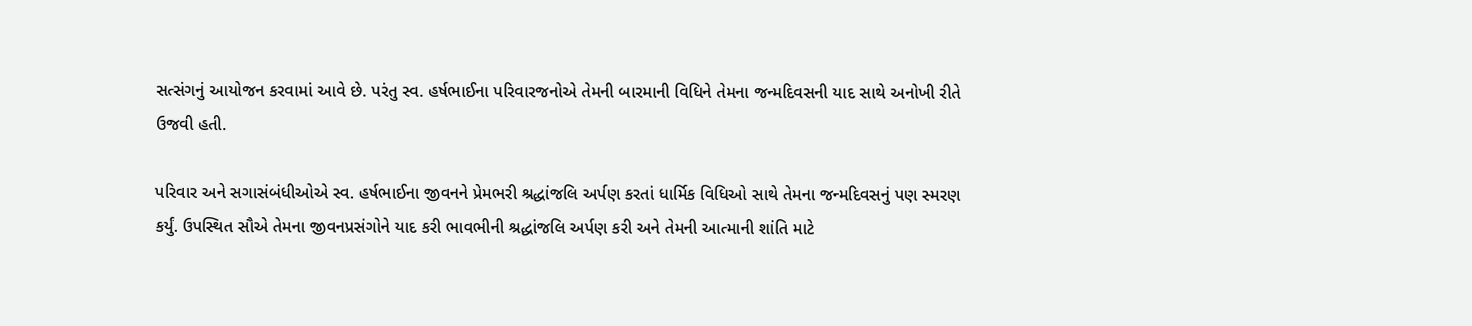સત્સંગનું આયોજન કરવામાં આવે છે. પરંતુ સ્વ. હર્ષભાઈના પરિવારજનોએ તેમની બારમાની વિધિને તેમના જન્મદિવસની યાદ સાથે અનોખી રીતે ઉજવી હતી.

પરિવાર અને સગાસંબંધીઓએ સ્વ. હર્ષભાઈના જીવનને પ્રેમભરી શ્રદ્ધાંજલિ અર્પણ કરતાં ધાર્મિક વિધિઓ સાથે તેમના જન્મદિવસનું પણ સ્મરણ કર્યું. ઉપસ્થિત સૌએ તેમના જીવનપ્રસંગોને યાદ કરી ભાવભીની શ્રદ્ધાંજલિ અર્પણ કરી અને તેમની આત્માની શાંતિ માટે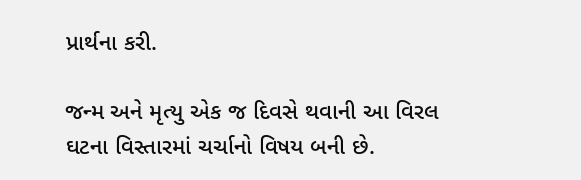પ્રાર્થના કરી.

જન્મ અને મૃત્યુ એક જ દિવસે થવાની આ વિરલ ઘટના વિસ્તારમાં ચર્ચાનો વિષય બની છે.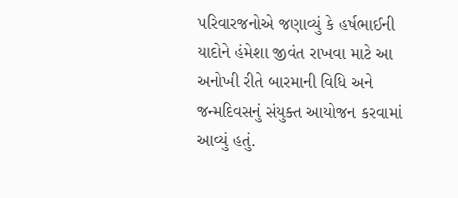પરિવારજનોએ જણાવ્યું કે હર્ષભાઈની યાદોને હંમેશા જીવંત રાખવા માટે આ અનોખી રીતે બારમાની વિધિ અને જન્મદિવસનું સંયુક્ત આયોજન કરવામાં આવ્યું હતું.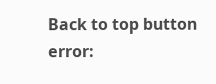Back to top button
error: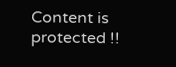Content is protected !!